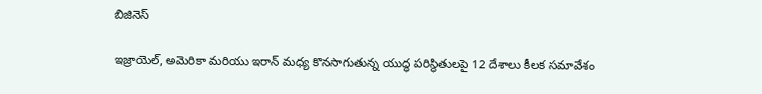బిజినెస్

ఇజ్రాయెల్, అమెరికా మరియు ఇరాన్ మధ్య కొనసాగుతున్న యుద్ధ పరిస్థితులపై 12 దేశాలు కీలక సమావేశం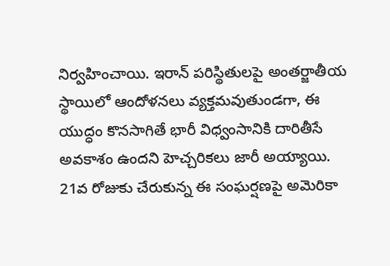నిర్వహించాయి. ఇరాన్ పరిస్థితులపై అంతర్జాతీయ స్థాయిలో ఆందోళనలు వ్యక్తమవుతుండగా, ఈ యుద్ధం కొనసాగితే భారీ విధ్వంసానికి దారితీసే అవకాశం ఉందని హెచ్చరికలు జారీ అయ్యాయి.
21వ రోజుకు చేరుకున్న ఈ సంఘర్షణపై అమెరికా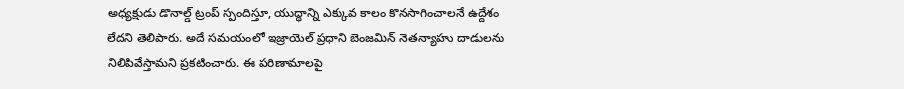అధ్యక్షుడు డొనాల్డ్ ట్రంప్ స్పందిస్తూ, యుద్ధాన్ని ఎక్కువ కాలం కొనసాగించాలనే ఉద్దేశం లేదని తెలిపారు. అదే సమయంలో ఇజ్రాయెల్ ప్రధాని బెంజమిన్ నెతన్యాహు దాడులను నిలిపివేస్తామని ప్రకటించారు. ఈ పరిణామాలపై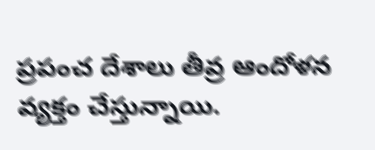ప్రపంచ దేశాలు తీవ్ర ఆందోళన వ్యక్తం చేస్తున్నాయి.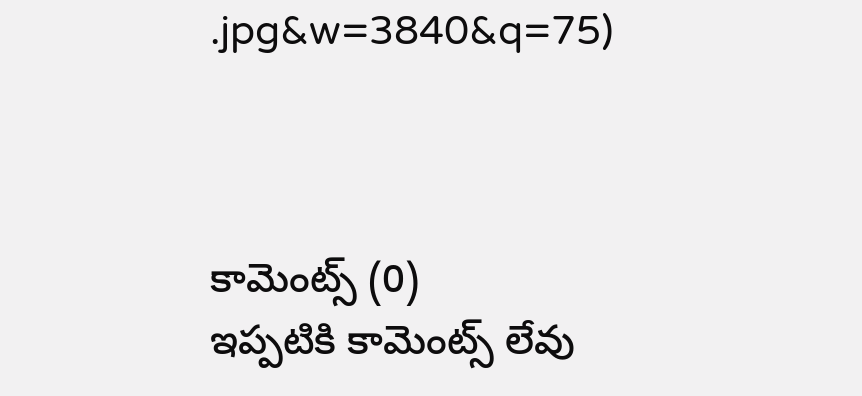.jpg&w=3840&q=75)



కామెంట్స్ (0)
ఇప్పటికి కామెంట్స్ లేవు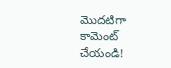మొదటిగా కామెంట్ చేయండి!